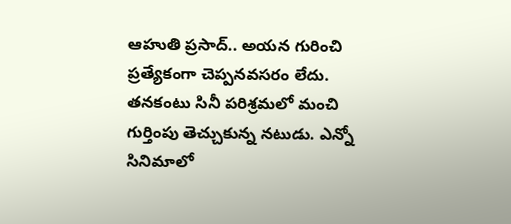ఆహుతి ప్రసాద్.. అయన గురించి ప్రత్యేకంగా చెప్పనవసరం లేదు. తనకంటు సినీ పరిశ్రమలో మంచి గుర్తింపు తెచ్చుకున్న నటుడు. ఎన్నో సినిమాలో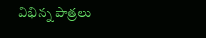విభిన్న పాత్రలు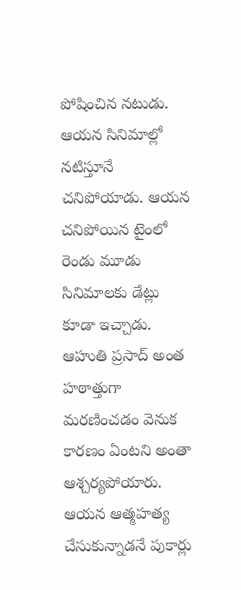పోషించిన నటుడు. ఆయన సినిమాల్లో నటిస్తూనే చనిపోయాడు. ఆయన చనిపోయిన టైంలో రెండు మూడు సినిమాలకు డేట్లు కూడా ఇచ్చాడు. ఆహుతి ప్రసాద్ అంత హఠాత్తుగా మరణించడం వెనుక కారణం ఏంటని అంతా ఆశ్చర్యపోయారు.
ఆయన ఆత్మహత్య చేసుకున్నాడనే పుకార్లు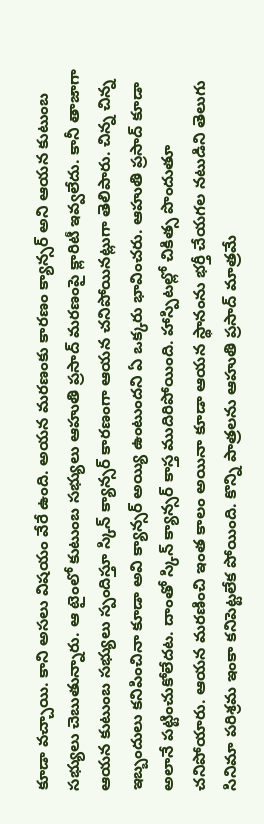కూడా వచ్చాయి. కాని అసలు విషయం వేరే ఉంది. అయన మరణంకు కారణం క్యాన్సర్ అని ఆయన కుటుంబ సభ్యులు చెబుతున్నారు. ఆ టైంలో కుటుంబ సభ్యులు ఆహుతి ప్రసాద్ మరణంపై క్లారిటీ ఇవ్వలేదు. కానీ తాజాగా ఆయన కుటుంబ సభ్యులు స్పందిస్తూ స్కిన్ క్యాన్సర్ కారణంగా ఆయన చనిపోయినట్లుగా తెలిపారు. చిన్న చిన్న ఇబ్బందులు కనిపించినా కూడా అవి క్యాన్సర్ అయ్యి ఉంటుందని ఏ ఒక్కరు భావించరు. ఆహుతి ప్రసాద్ కూడా అలానే పట్టించుకోలేదట. దాంతో స్కిన్ క్యాన్సర్ కాస్త ముదిరిపోయింది. హాస్పిటల్లో చికిత్స పొందుతూ చనిపోయారు. ఆయన మరణించి ఇంత కాలం అయినా కూడా ఆయన స్థానంను భర్తీ చేయగల నటుడిని తెలుగు సినిమా పరిశ్రమ ఇంకా కనిపెట్టలేక పోయింది. కొన్ని పాత్రలను ఆహుతి ప్రసాద్ మాత్రమే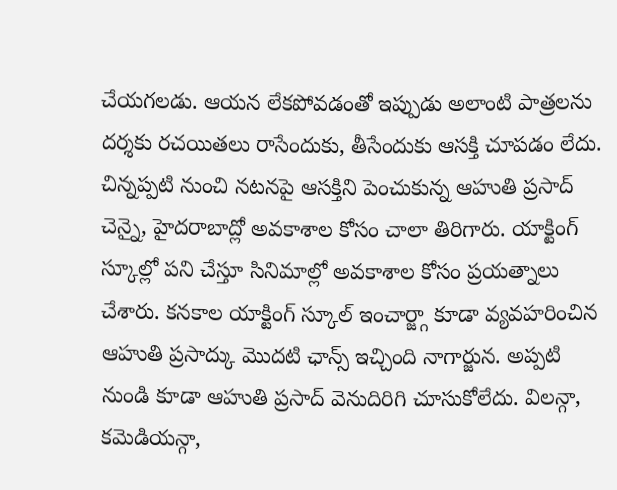చేయగలడు. ఆయన లేకపోవడంతో ఇప్పుడు అలాంటి పాత్రలను దర్శకు రచయితలు రాసేందుకు, తీసేందుకు ఆసక్తి చూపడం లేదు.
చిన్నప్పటి నుంచి నటనపై ఆసక్తిని పెంచుకున్న ఆహుతి ప్రసాద్ చెన్నై, హైదరాబాద్లో అవకాశాల కోసం చాలా తిరిగారు. యాక్టింగ్ స్కూల్లో పని చేస్తూ సినిమాల్లో అవకాశాల కోసం ప్రయత్నాలు చేశారు. కనకాల యాక్టింగ్ స్కూల్ ఇంచార్జ్గా కూడా వ్యవహరించిన ఆహుతి ప్రసాద్కు మొదటి ఛాన్స్ ఇచ్చింది నాగార్జున. అప్పటి నుండి కూడా ఆహుతి ప్రసాద్ వెనుదిరిగి చూసుకోలేదు. విలన్గా, కమెడియన్గా,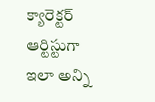క్యారెక్టర్ ఆర్టిస్టుగా ఇలా అన్ని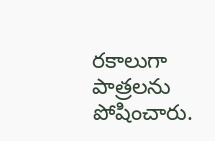రకాలుగా పాత్రలను పోషించారు.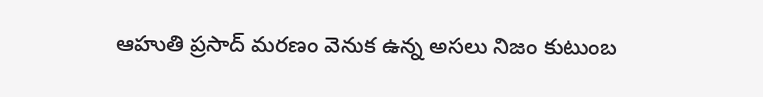ఆహుతి ప్రసాద్ మరణం వెనుక ఉన్న అసలు నిజం కుటుంబ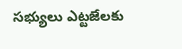సభ్యులు ఎట్టజేలకు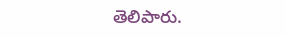తెలిపారు.